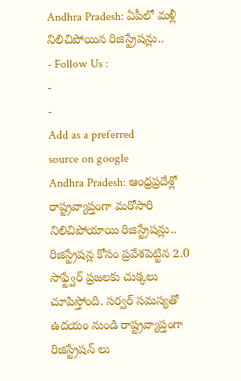Andhra Pradesh: ఏపీలో మళ్లీ నిలిచిపోయిన రిజిస్ట్రేషన్లు..
- Follow Us :
-
-
Add as a preferred
source on google
Andhra Pradesh: ఆంధ్రప్రదేశ్లో రాష్ట్రవ్యాప్తంగా మరోసారి నిలిచిపోయాయి రిజిస్ట్రేషన్లు.. రిజిస్ట్రేషన్ల కోసం ప్రవేశపెట్టిన 2.0 సాఫ్ట్వేర్ ప్రజలకు చుక్కలు చూపిస్తోంది. సర్వర్ సమస్యతో ఉదయం నుండి రాష్ట్రవ్యాప్తంగా రిజిస్ట్రేషన్ లు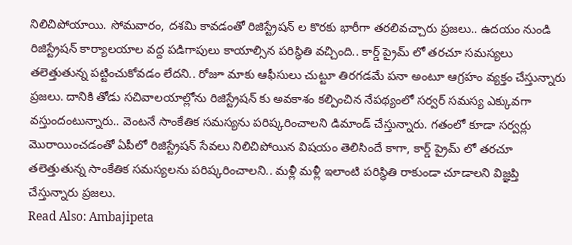నిలిచిపోయాయి. సోమవారం, దశమి కావడంతో రిజిస్ట్రేషన్ ల కొరకు భారీగా తరలివచ్చారు ప్రజలు.. ఉదయం నుండి రిజిస్ట్రేషన్ కార్యాలయాల వద్ద పడిగాపులు కాయాల్సిన పరిస్థితి వచ్చింది.. కార్డ్ ప్రైమ్ లో తరచూ సమస్యలు తలెత్తుతున్న పట్టించుకోవడం లేదని.. రోజూ మాకు ఆఫీసులు చుట్టూ తిరగడమే పనా అంటూ ఆగ్రహం వ్యక్తం చేస్తున్నారు ప్రజలు. దానికి తోడు సచివాలయాల్లోను రిజిస్ట్రేషన్ కు అవకాశం కల్పించిన నేపథ్యంలో సర్వర్ సమస్య ఎక్కువగా వస్తుందంటున్నారు.. వెంటనే సాంకేతిక సమస్యను పరిష్కరించాలని డిమాండ్ చేస్తున్నారు. గతంలో కూడా సర్వర్లు మొరాయించడంతో ఏపీలో రిజిస్ట్రేషన్ సేవలు నిలిచిపోయిన విషయం తెలిసిందే కాగా, కార్డ్ ప్రైమ్ లో తరచూ తలెత్తుతున్న సాంకేతిక సమస్యలను పరిష్కరించాలని.. మళ్లీ మళ్లీ ఇలాంటి పరిస్థితి రాకుండా చూడాలని విజ్ఞప్తి చేస్తున్నారు ప్రజలు.
Read Also: Ambajipeta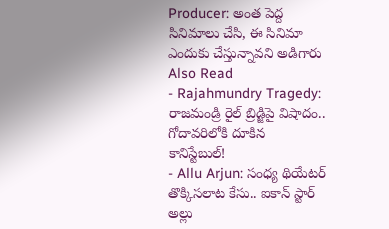Producer: అంత పెద్ద సినిమాలు చేసి, ఈ సినిమా ఎందుకు చేస్తున్నావని అడిగారు
Also Read
- Rajahmundry Tragedy: రాజమండ్రి రైల్ బ్రిడ్జిపై విషాదం.. గోదావరిలోకి దూకిన కానిస్టేబుల్!
- Allu Arjun: సంధ్య థియేటర్ తొక్కిసలాట కేసు.. ఐకాన్ స్టార్ అల్లు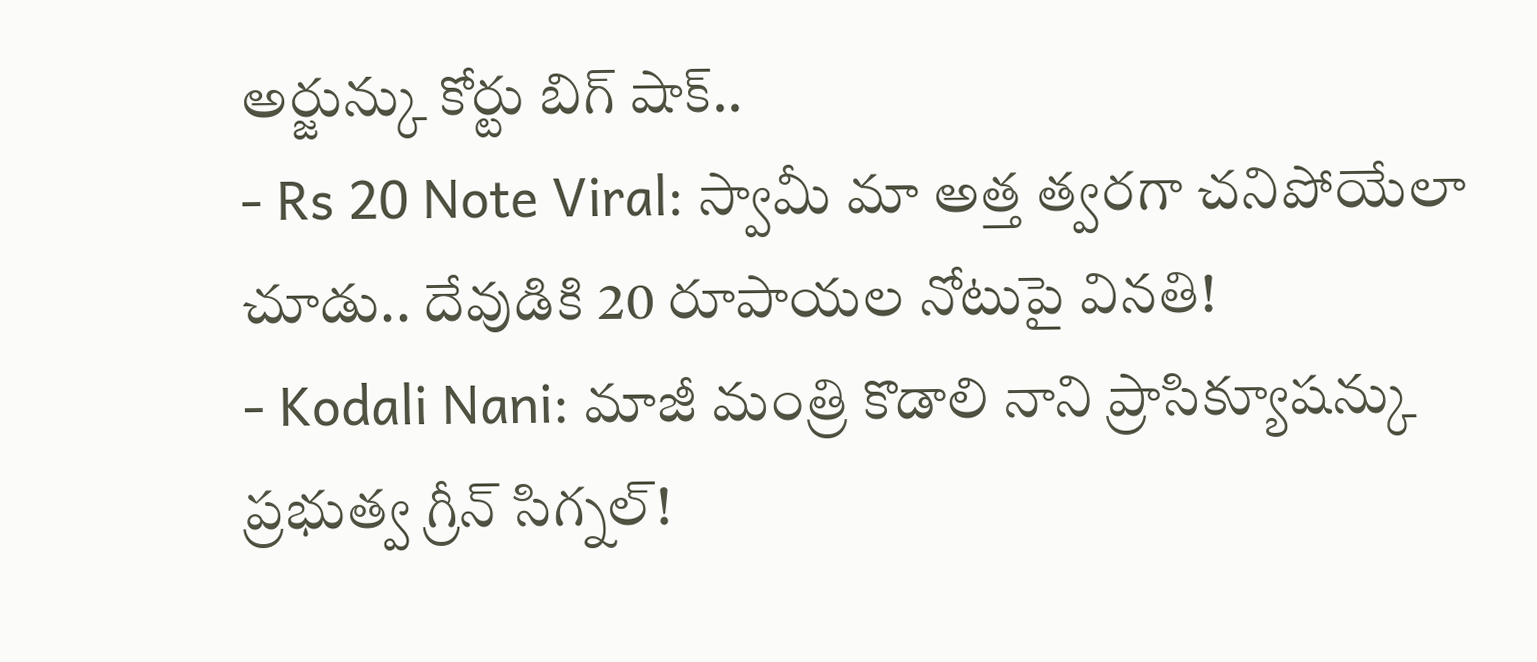అర్జున్కు కోర్టు బిగ్ షాక్..
- Rs 20 Note Viral: స్వామీ మా అత్త త్వరగా చనిపోయేలా చూడు.. దేవుడికి 20 రూపాయల నోటుపై వినతి!
- Kodali Nani: మాజీ మంత్రి కొడాలి నాని ప్రాసిక్యూషన్కు ప్రభుత్వ గ్రీన్ సిగ్నల్!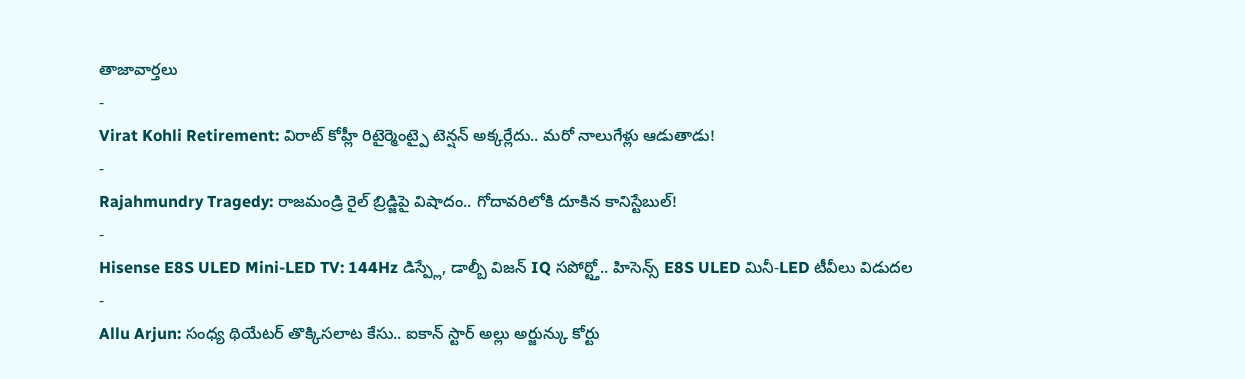తాజావార్తలు
-
Virat Kohli Retirement: విరాట్ కోహ్లీ రిటైర్మెంట్పై టెన్షన్ అక్కర్లేదు.. మరో నాలుగేళ్లు ఆడుతాడు!
-
Rajahmundry Tragedy: రాజమండ్రి రైల్ బ్రిడ్జిపై విషాదం.. గోదావరిలోకి దూకిన కానిస్టేబుల్!
-
Hisense E8S ULED Mini-LED TV: 144Hz డిస్ప్లే, డాల్బీ విజన్ IQ సపోర్ట్తో.. హిసెన్స్ E8S ULED మినీ-LED టీవీలు విడుదల
-
Allu Arjun: సంధ్య థియేటర్ తొక్కిసలాట కేసు.. ఐకాన్ స్టార్ అల్లు అర్జున్కు కోర్టు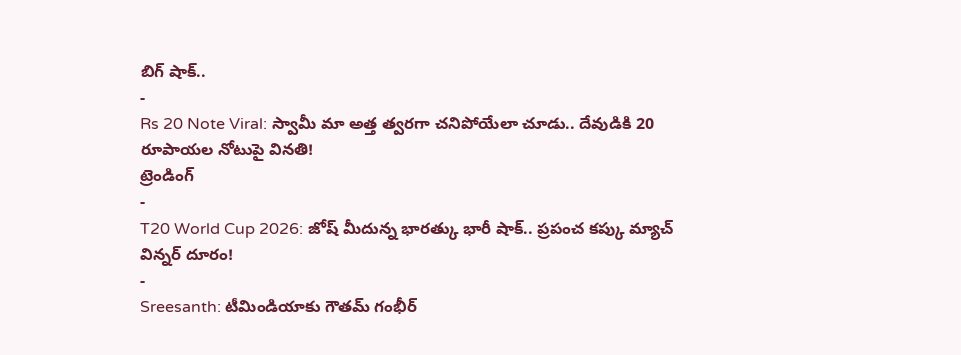బిగ్ షాక్..
-
Rs 20 Note Viral: స్వామీ మా అత్త త్వరగా చనిపోయేలా చూడు.. దేవుడికి 20 రూపాయల నోటుపై వినతి!
ట్రెండింగ్
-
T20 World Cup 2026: జోష్ మీదున్న భారత్కు భారీ షాక్.. ప్రపంచ కప్కు మ్యాచ్ విన్నర్ దూరం!
-
Sreesanth: టీమిండియాకు గౌతమ్ గంభీర్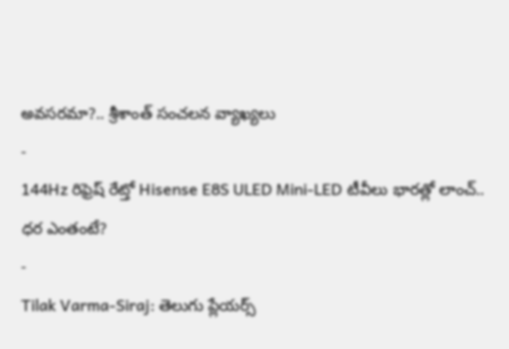అవసరమా?.. శ్రీశాంత్ సంచలన వ్యాఖ్యలు
-
144Hz రిఫ్రెష్ రేట్తో Hisense E8S ULED Mini-LED టీవీలు భారత్లో లాంచ్.. ధర ఎంతంటే?
-
Tilak Varma-Siraj: తెలుగు ప్లేయర్స్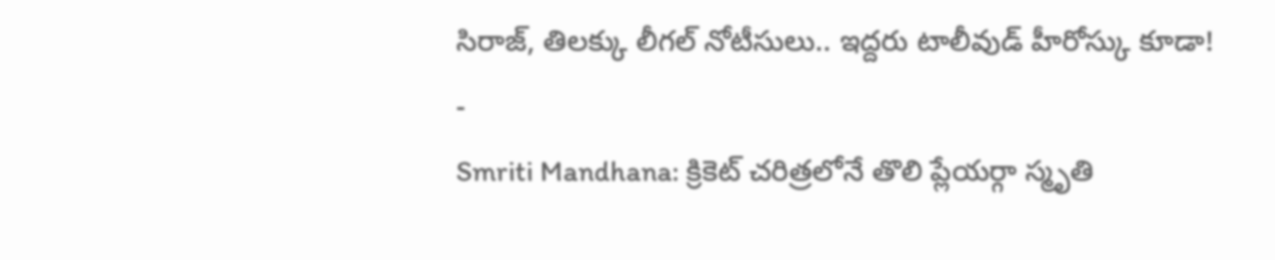సిరాజ్, తిలక్కు లీగల్ నోటీసులు.. ఇద్దరు టాలీవుడ్ హీరోస్కు కూడా!
-
Smriti Mandhana: క్రికెట్ చరిత్రలోనే తొలి ప్లేయర్గా స్మృతి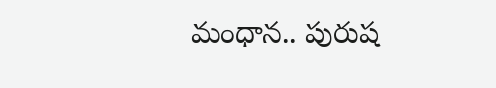మంధాన.. పురుష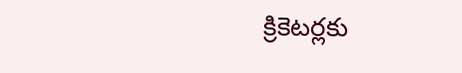క్రికెటర్లకు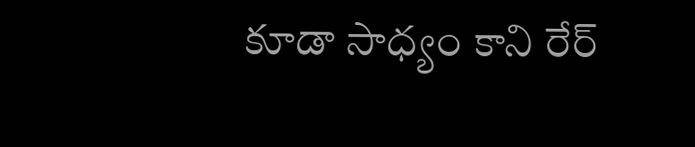కూడా సాధ్యం కాని రేర్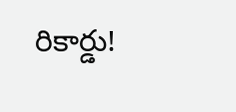రికార్డు!